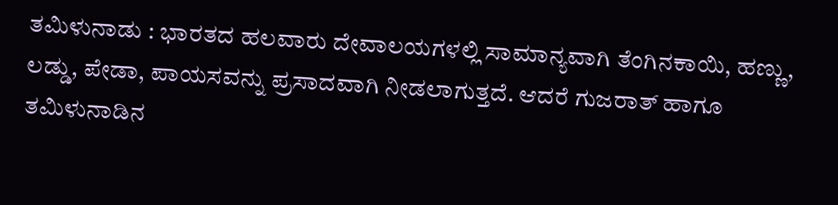ತಮಿಳುನಾಡು : ಭಾರತದ ಹಲವಾರು ದೇವಾಲಯಗಳಲ್ಲಿ ಸಾಮಾನ್ಯವಾಗಿ ತೆಂಗಿನಕಾಯಿ, ಹಣ್ಣು, ಲಡ್ಡು, ಪೇಡಾ, ಪಾಯಸವನ್ನು ಪ್ರಸಾದವಾಗಿ ನೀಡಲಾಗುತ್ತದೆ. ಆದರೆ ಗುಜರಾತ್ ಹಾಗೂ ತಮಿಳುನಾಡಿನ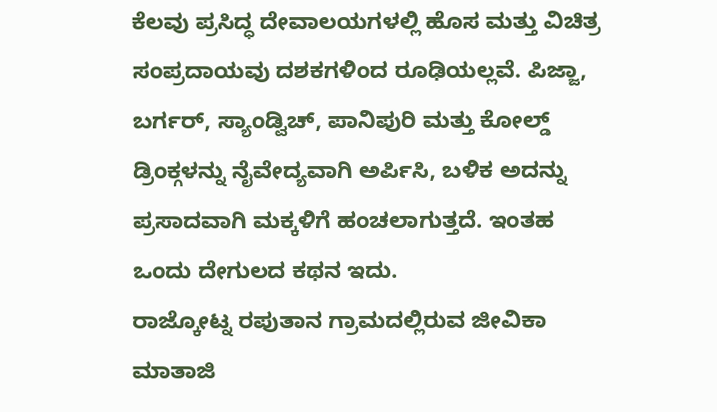ಕೆಲವು ಪ್ರಸಿದ್ಧ ದೇವಾಲಯಗಳಲ್ಲಿ ಹೊಸ ಮತ್ತು ವಿಚಿತ್ರ ಸಂಪ್ರದಾಯವು ದಶಕಗಳಿಂದ ರೂಢಿಯಲ್ಲವೆ. ಪಿಜ್ಜಾ, ಬರ್ಗರ್, ಸ್ಯಾಂಡ್ವಿಚ್, ಪಾನಿಪುರಿ ಮತ್ತು ಕೋಲ್ಡ್ ಡ್ರಿಂಕ್ಗಳನ್ನು ನೈವೇದ್ಯವಾಗಿ ಅರ್ಪಿಸಿ, ಬಳಿಕ ಅದನ್ನು ಪ್ರಸಾದವಾಗಿ ಮಕ್ಕಳಿಗೆ ಹಂಚಲಾಗುತ್ತದೆ. ಇಂತಹ ಒಂದು ದೇಗುಲದ ಕಥನ ಇದು.
ರಾಜ್ಕೋಟ್ನ ರಪುತಾನ ಗ್ರಾಮದಲ್ಲಿರುವ ಜೀವಿಕಾ ಮಾತಾಜಿ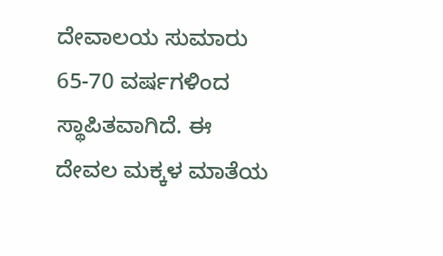ದೇವಾಲಯ ಸುಮಾರು 65-70 ವರ್ಷಗಳಿಂದ ಸ್ಥಾಪಿತವಾಗಿದೆ. ಈ ದೇವಲ ಮಕ್ಕಳ ಮಾತೆಯ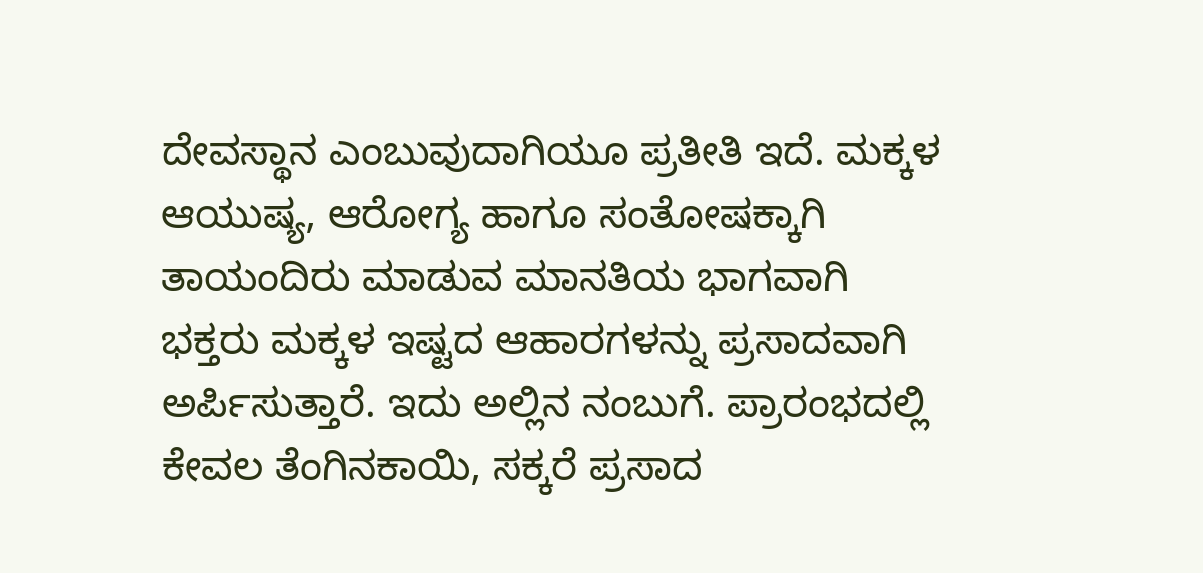ದೇವಸ್ಥಾನ ಎಂಬುವುದಾಗಿಯೂ ಪ್ರತೀತಿ ಇದೆ. ಮಕ್ಕಳ ಆಯುಷ್ಯ, ಆರೋಗ್ಯ ಹಾಗೂ ಸಂತೋಷಕ್ಕಾಗಿ ತಾಯಂದಿರು ಮಾಡುವ ಮಾನತಿಯ ಭಾಗವಾಗಿ ಭಕ್ತರು ಮಕ್ಕಳ ಇಷ್ಟದ ಆಹಾರಗಳನ್ನು ಪ್ರಸಾದವಾಗಿ ಅರ್ಪಿಸುತ್ತಾರೆ. ಇದು ಅಲ್ಲಿನ ನಂಬುಗೆ. ಪ್ರಾರಂಭದಲ್ಲಿ ಕೇವಲ ತೆಂಗಿನಕಾಯಿ, ಸಕ್ಕರೆ ಪ್ರಸಾದ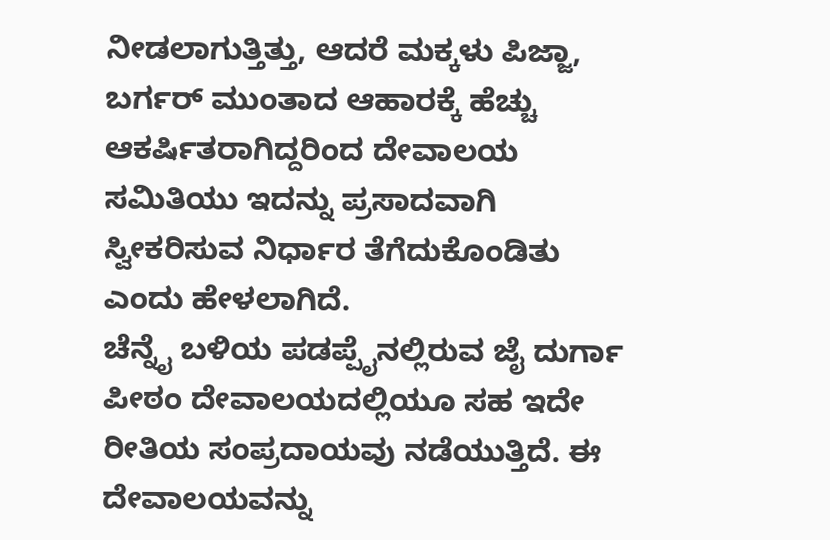ನೀಡಲಾಗುತ್ತಿತ್ತು, ಆದರೆ ಮಕ್ಕಳು ಪಿಜ್ಜಾ, ಬರ್ಗರ್ ಮುಂತಾದ ಆಹಾರಕ್ಕೆ ಹೆಚ್ಚು ಆಕರ್ಷಿತರಾಗಿದ್ದರಿಂದ ದೇವಾಲಯ ಸಮಿತಿಯು ಇದನ್ನು ಪ್ರಸಾದವಾಗಿ ಸ್ವೀಕರಿಸುವ ನಿರ್ಧಾರ ತೆಗೆದುಕೊಂಡಿತು ಎಂದು ಹೇಳಲಾಗಿದೆ.
ಚೆನ್ನೈ ಬಳಿಯ ಪಡಪ್ಪೈನಲ್ಲಿರುವ ಜೈ ದುರ್ಗಾ ಪೀಠಂ ದೇವಾಲಯದಲ್ಲಿಯೂ ಸಹ ಇದೇ ರೀತಿಯ ಸಂಪ್ರದಾಯವು ನಡೆಯುತ್ತಿದೆ. ಈ ದೇವಾಲಯವನ್ನು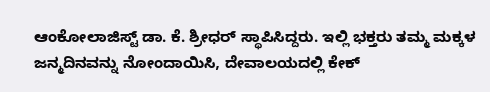ಆಂಕೋಲಾಜಿಸ್ಟ್ ಡಾ. ಕೆ. ಶ್ರೀಧರ್ ಸ್ಥಾಪಿಸಿದ್ದರು. ಇಲ್ಲಿ ಭಕ್ತರು ತಮ್ಮ ಮಕ್ಕಳ ಜನ್ಮದಿನವನ್ನು ನೋಂದಾಯಿಸಿ, ದೇವಾಲಯದಲ್ಲಿ ಕೇಕ್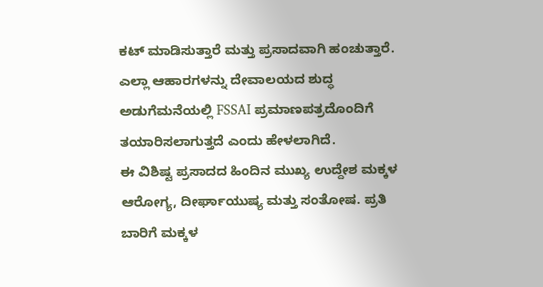ಕಟ್ ಮಾಡಿಸುತ್ತಾರೆ ಮತ್ತು ಪ್ರಸಾದವಾಗಿ ಹಂಚುತ್ತಾರೆ. ಎಲ್ಲಾ ಆಹಾರಗಳನ್ನು ದೇವಾಲಯದ ಶುದ್ಧ ಅಡುಗೆಮನೆಯಲ್ಲಿ FSSAI ಪ್ರಮಾಣಪತ್ರದೊಂದಿಗೆ ತಯಾರಿಸಲಾಗುತ್ತದೆ ಎಂದು ಹೇಳಲಾಗಿದೆ.
ಈ ವಿಶಿಷ್ಟ ಪ್ರಸಾದದ ಹಿಂದಿನ ಮುಖ್ಯ ಉದ್ದೇಶ ಮಕ್ಕಳ ಆರೋಗ್ಯ, ದೀರ್ಘಾಯುಷ್ಯ ಮತ್ತು ಸಂತೋಷ. ಪ್ರತಿ ಬಾರಿಗೆ ಮಕ್ಕಳ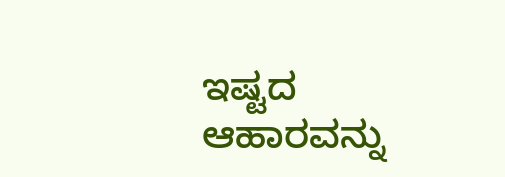ಇಷ್ಟದ ಆಹಾರವನ್ನು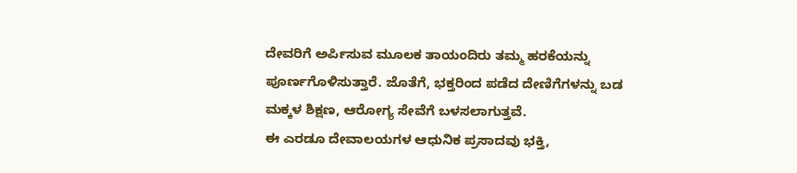ದೇವರಿಗೆ ಅರ್ಪಿಸುವ ಮೂಲಕ ತಾಯಂದಿರು ತಮ್ಮ ಹರಕೆಯನ್ನು ಪೂರ್ಣಗೊಳಿಸುತ್ತಾರೆ. ಜೊತೆಗೆ, ಭಕ್ತರಿಂದ ಪಡೆದ ದೇಣಿಗೆಗಳನ್ನು ಬಡ ಮಕ್ಕಳ ಶಿಕ್ಷಣ, ಆರೋಗ್ಯ ಸೇವೆಗೆ ಬಳಸಲಾಗುತ್ತವೆ.
ಈ ಎರಡೂ ದೇವಾಲಯಗಳ ಆಧುನಿಕ ಪ್ರಸಾದವು ಭಕ್ತಿ,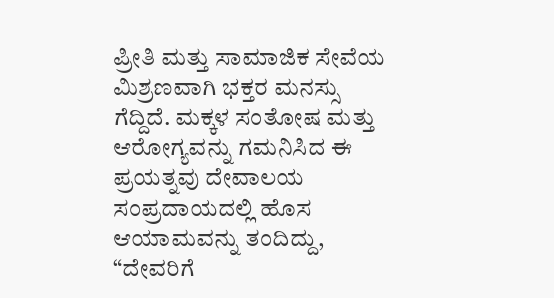ಪ್ರೀತಿ ಮತ್ತು ಸಾಮಾಜಿಕ ಸೇವೆಯ ಮಿಶ್ರಣವಾಗಿ ಭಕ್ತರ ಮನಸ್ಸು ಗೆದ್ದಿದೆ. ಮಕ್ಕಳ ಸಂತೋಷ ಮತ್ತು ಆರೋಗ್ಯವನ್ನು ಗಮನಿಸಿದ ಈ ಪ್ರಯತ್ನವು ದೇವಾಲಯ ಸಂಪ್ರದಾಯದಲ್ಲಿ ಹೊಸ ಆಯಾಮವನ್ನು ತಂದಿದ್ದು, “ದೇವರಿಗೆ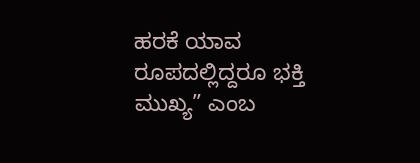ಹರಕೆ ಯಾವ ರೂಪದಲ್ಲಿದ್ದರೂ ಭಕ್ತಿ ಮುಖ್ಯ” ಎಂಬ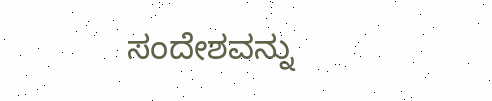ಸಂದೇಶವನ್ನು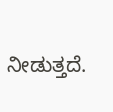ನೀಡುತ್ತದೆ.